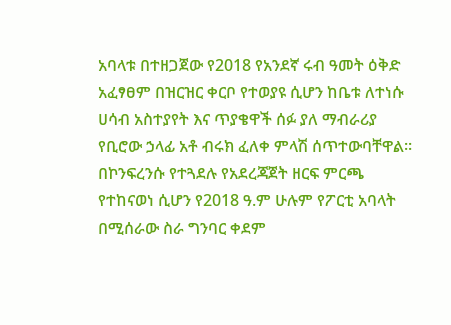አባላቱ በተዘጋጀው የ2018 የአንደኛ ሩብ ዓመት ዕቅድ አፈፃፀም በዝርዝር ቀርቦ የተወያዩ ሲሆን ከቤቱ ለተነሱ ሀሳብ አስተያየት እና ጥያቄዋች ሰፉ ያለ ማብራሪያ የቢሮው ኃላፊ አቶ ብሩክ ፈለቀ ምላሽ ሰጥተውባቸዋል፡፡
በኮንፍረንሱ የተጓደሉ የአደረጃጀት ዘርፍ ምርጫ የተከናወነ ሲሆን የ2018 ዓ.ም ሁሉም የፖርቲ አባላት በሚሰራው ስራ ግንባር ቀደም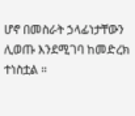ሆኖ በመስራት ኃላፊነታቸውን ሊወጡ እንደሚገባ ከመድረክ ተነስቷል ።